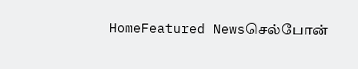HomeFeatured Newsசெல்போன்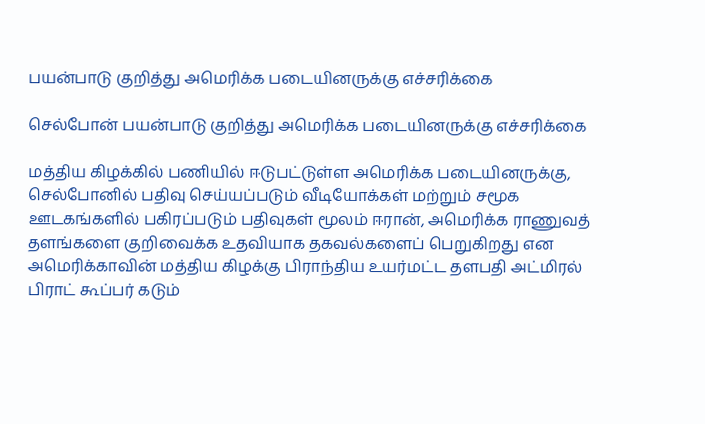பயன்பாடு குறித்து அமெரிக்க படையினருக்கு எச்சரிக்கை

செல்போன் பயன்பாடு குறித்து அமெரிக்க படையினருக்கு எச்சரிக்கை

மத்திய கிழக்கில் பணியில் ஈடுபட்டுள்ள அமெரிக்க படையினருக்கு, செல்போனில் பதிவு செய்யப்படும் வீடியோக்கள் மற்றும் சமூக ஊடகங்களில் பகிரப்படும் பதிவுகள் மூலம் ஈரான், அமெரிக்க ராணுவத் தளங்களை குறிவைக்க உதவியாக தகவல்களைப் பெறுகிறது என அமெரிக்காவின் மத்திய கிழக்கு பிராந்திய உயர்மட்ட தளபதி அட்மிரல் பிராட் கூப்பர் கடும்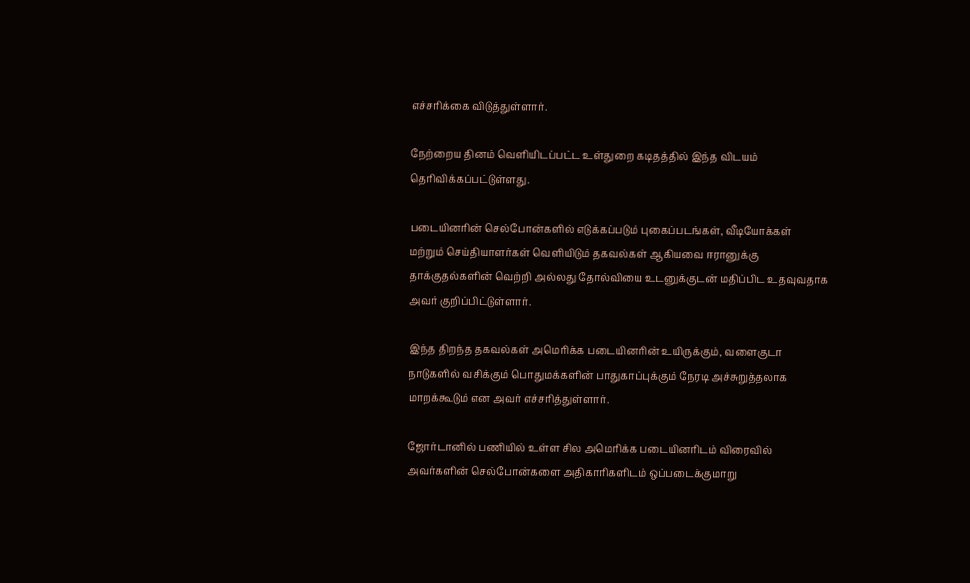எச்சரிக்கை விடுத்துள்ளார்.

நேற்றைய தினம் வெளியிடப்பட்ட உள்துறை கடிதத்தில் இந்த விடயம் தெரிவிக்கப்பட்டுள்ளது.

படையினரின் செல்போன்களில் எடுக்கப்படும் புகைப்படங்கள், வீடியோக்கள் மற்றும் செய்தியாளர்கள் வெளியிடும் தகவல்கள் ஆகியவை ஈரானுக்கு தாக்குதல்களின் வெற்றி அல்லது தோல்வியை உடனுக்குடன் மதிப்பிட உதவுவதாக அவர் குறிப்பிட்டுள்ளார்.

இந்த திறந்த தகவல்கள் அமெரிக்க படையினரின் உயிருக்கும், வளைகுடா நாடுகளில் வசிக்கும் பொதுமக்களின் பாதுகாப்புக்கும் நேரடி அச்சுறுத்தலாக மாறக்கூடும் என அவர் எச்சரித்துள்ளார்.

ஜோர்டானில் பணியில் உள்ள சில அமெரிக்க படையினரிடம் விரைவில் அவர்களின் செல்போன்களை அதிகாரிகளிடம் ஒப்படைக்குமாறு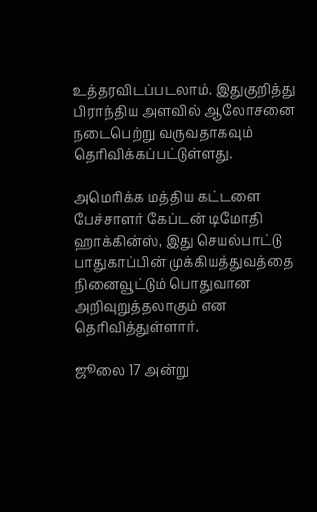உத்தரவிடப்படலாம். இதுகுறித்து பிராந்திய அளவில் ஆலோசனை நடைபெற்று வருவதாகவும் தெரிவிக்கப்பட்டுள்ளது.

அமெரிக்க மத்திய கட்டளை பேச்சாளர் கேப்டன் டிமோதி ஹாக்கின்ஸ், இது செயல்பாட்டு பாதுகாப்பின் முக்கியத்துவத்தை நினைவூட்டும் பொதுவான அறிவுறுத்தலாகும் என தெரிவித்துள்ளார்.

ஜூலை 17 அன்று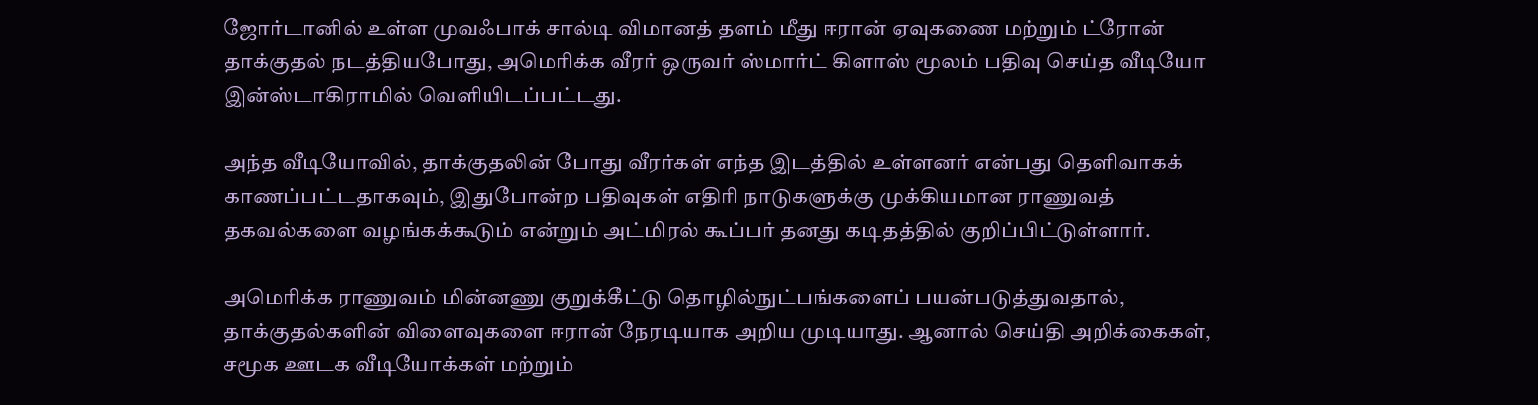ஜோர்டானில் உள்ள முவஃபாக் சால்டி விமானத் தளம் மீது ஈரான் ஏவுகணை மற்றும் ட்ரோன் தாக்குதல் நடத்தியபோது, அமெரிக்க வீரர் ஒருவர் ஸ்மார்ட் கிளாஸ் மூலம் பதிவு செய்த வீடியோ இன்ஸ்டாகிராமில் வெளியிடப்பட்டது.

அந்த வீடியோவில், தாக்குதலின் போது வீரர்கள் எந்த இடத்தில் உள்ளனர் என்பது தெளிவாகக் காணப்பட்டதாகவும், இதுபோன்ற பதிவுகள் எதிரி நாடுகளுக்கு முக்கியமான ராணுவத் தகவல்களை வழங்கக்கூடும் என்றும் அட்மிரல் கூப்பர் தனது கடிதத்தில் குறிப்பிட்டுள்ளார்.

அமெரிக்க ராணுவம் மின்னணு குறுக்கீட்டு தொழில்நுட்பங்களைப் பயன்படுத்துவதால், தாக்குதல்களின் விளைவுகளை ஈரான் நேரடியாக அறிய முடியாது. ஆனால் செய்தி அறிக்கைகள், சமூக ஊடக வீடியோக்கள் மற்றும்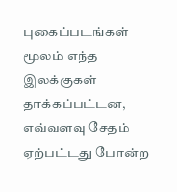புகைப்படங்கள் மூலம் எந்த இலக்குகள் தாக்கப்பட்டன, எவ்வளவு சேதம் ஏற்பட்டது போன்ற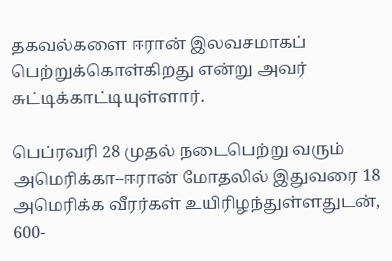தகவல்களை ஈரான் இலவசமாகப் பெற்றுக்கொள்கிறது என்று அவர் சுட்டிக்காட்டியுள்ளார்.

பெப்ரவரி 28 முதல் நடைபெற்று வரும் அமெரிக்கா–ஈரான் மோதலில் இதுவரை 18 அமெரிக்க வீரர்கள் உயிரிழந்துள்ளதுடன், 600-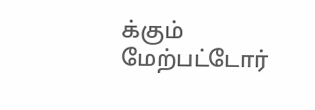க்கும் மேற்பட்டோர்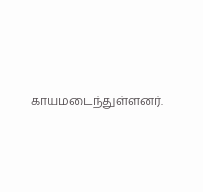காயமடைந்துள்ளனர்.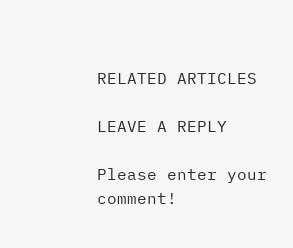RELATED ARTICLES

LEAVE A REPLY

Please enter your comment!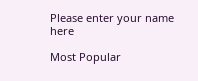Please enter your name here

Most Popular